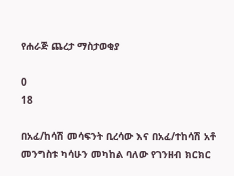የሐራጅ ጨረታ ማስታወቂያ

0
18

በአፈ/ከሳሽ መሳፍንት ቢረሳው እና በአፈ/ተከሳሽ አቶ መንግስቱ ካሳሁን መካከል ባለው የገንዘብ ክርክር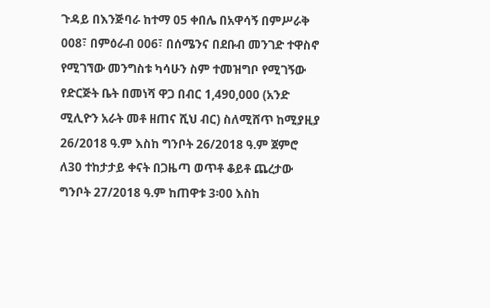ጉዳይ በእንጅባራ ከተማ 05 ቀበሌ በአዋሳኝ በምሥራቅ 008፣ በምዕራብ 006፣ በሰሜንና በደቡብ መንገድ ተዋስኖ የሚገኘው መንግስቱ ካሳሁን ስም ተመዝግቦ የሚገኝው የድርጅት ቤት በመነሻ ዋጋ በብር 1,490,000 (አንድ ሚሊዮን አራት መቶ ዘጠና ሺህ ብር) ስለሚሸጥ ከሚያዚያ 26/2018 ዓ.ም እስከ ግንቦት 26/2018 ዓ.ም ጀምሮ ለ30 ተከታታይ ቀናት በጋዜጣ ወጥቶ ቆይቶ ጨረታው ግንቦት 27/2018 ዓ.ም ከጠዋቱ 3፡00 እስከ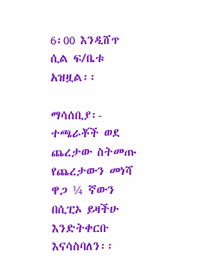6፡00 እንዲሸጥ ሲል ፍ/ቤቱ አዝዟል፡፡

ማሳሰቢያ፡- ተጫራቾች ወደ ጨረታው ስትመጡ የጨረታውን መነሻ ዋጋ ¼ ኛውን በሲፒኦ ይዛችሁ እንድትቀርቡ እናሳስባለን፡፡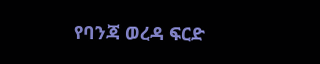የባንጃ ወረዳ ፍርድ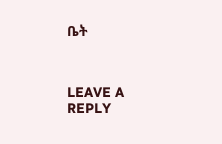ቤት



LEAVE A REPLY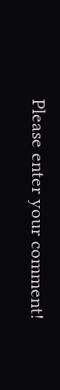Please enter your comment!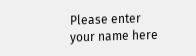Please enter your name here